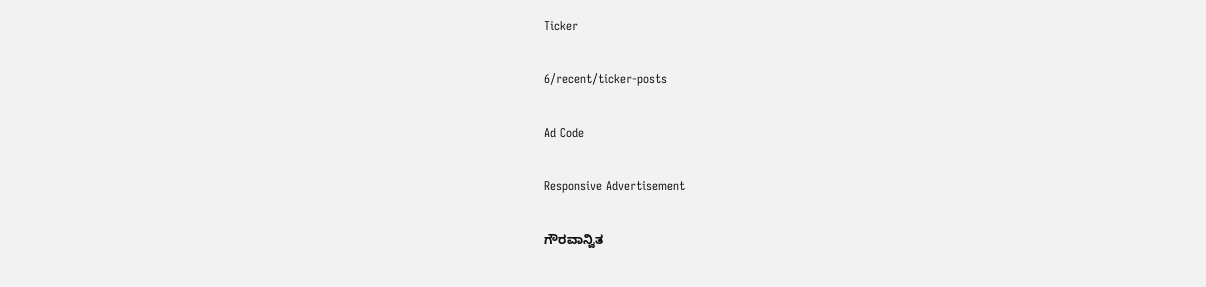Ticker

6/recent/ticker-posts

Ad Code

Responsive Advertisement

ಗೌರವಾನ್ವಿತ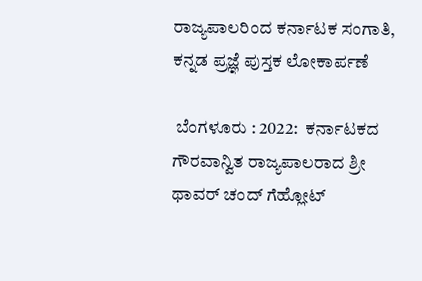ರಾಜ್ಯಪಾಲರಿಂದ ಕರ್ನಾಟಕ ಸಂಗಾತಿ, ಕನ್ನಡ ಪ್ರಜ್ಞೆ ಪುಸ್ತಕ ಲೋಕಾರ್ಪಣೆ

 ಬೆಂಗಳೂರು : 2022:  ಕರ್ನಾಟಕದ ಗೌರವಾನ್ವಿತ ರಾಜ್ಯಪಾಲರಾದ ಶ್ರೀ ಥಾವರ್ ಚಂದ್ ಗೆಹ್ಲೋಟ್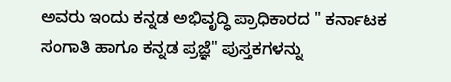ಅವರು ಇಂದು ಕನ್ನಡ ಅಭಿವೃದ್ಧಿ ಪ್ರಾಧಿಕಾರದ " ಕರ್ನಾಟಕ ಸಂಗಾತಿ ಹಾಗೂ ಕನ್ನಡ ಪ್ರಜ್ಞೆ" ಪುಸ್ತಕಗಳನ್ನು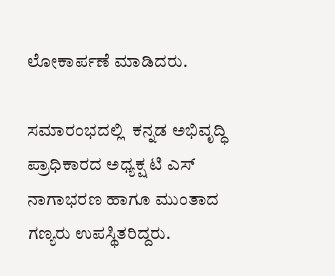ಲೋಕಾರ್ಪಣೆ ಮಾಡಿದರು.

ಸಮಾರಂಭದಲ್ಲಿ  ಕನ್ನಡ ಅಭಿವೃದ್ಧಿ ಪ್ರಾಧಿಕಾರದ ಅಧ್ಯಕ್ಷ ಟಿ ಎಸ್ ನಾಗಾಭರಣ ಹಾಗೂ ಮುಂತಾದ ಗಣ್ಯರು ಉಪಸ್ಥಿತರಿದ್ದರು.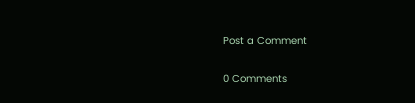Post a Comment

0 Comments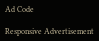Ad Code

Responsive Advertisement